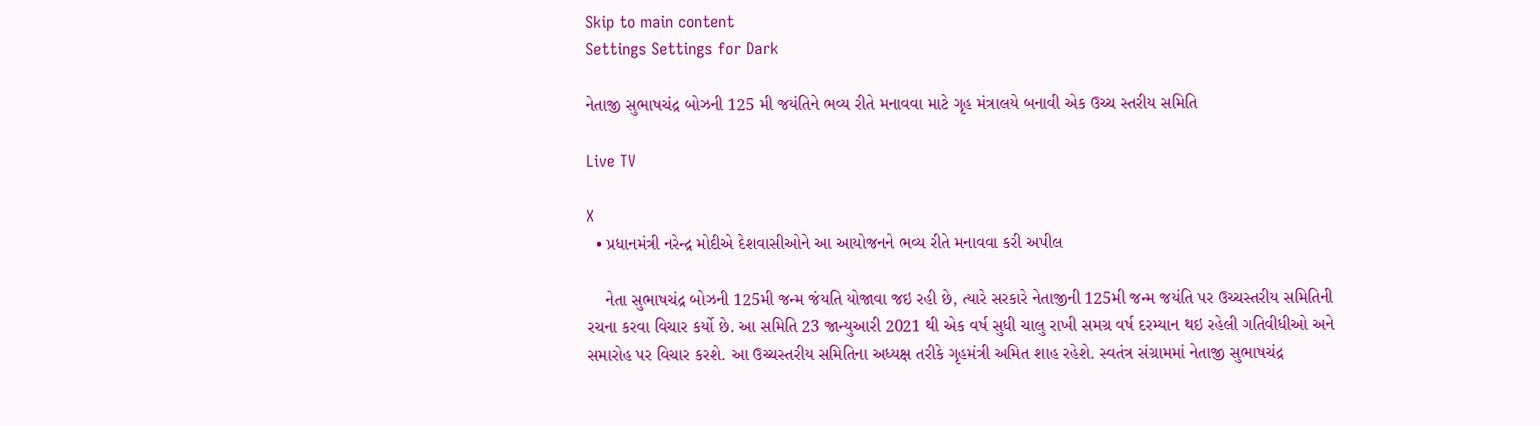Skip to main content
Settings Settings for Dark

નેતાજી સુભાષચંદ્ર બોઝની 125 મી જયંતિને ભવ્ય રીતે મનાવવા માટે ગૃહ મંત્રાલયે બનાવી એક ઉચ્ચ સ્તરીય સમિતિ

Live TV

X
  • પ્રધાનમંત્રી નરેન્દ્ર મોદીએ દેશવાસીઓને આ આયોજનને ભવ્ય રીતે મનાવવા કરી અપીલ

    નેતા સુભાષચંદ્ર બોઝની 125મી જન્મ જંયતિ યોજાવા જઇ રહી છે, ત્યારે સરકારે નેતાજીની 125મી જન્મ જયંતિ પર ઉચ્ચસ્તરીય સમિતિની રચના કરવા વિચાર કર્યો છે. આ સમિતિ 23 જાન્યુઆરી 2021 થી એક વર્ષ સુધી ચાલુ રાખી સમગ્ર વર્ષ દરમ્યાન થઇ રહેલી ગતિવીધીઓ અને સમારોહ પર વિચાર કરશે. આ ઉચ્ચસ્તરીય સમિતિના અધ્યક્ષ તરીકે ગૃહમંત્રી અમિત શાહ રહેશે. સ્વતંત્ર સંગ્રામમાં નેતાજી સુભાષચંદ્ર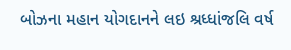બોઝના મહાન યોગદાનને લઇ શ્રધ્ધાંજલિ વર્ષ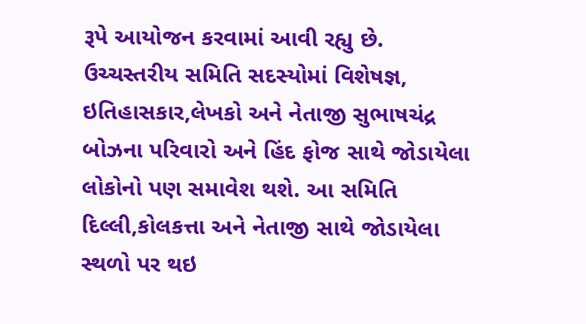રૂપે આયોજન કરવામાં આવી રહ્યુ છે. ઉચ્ચસ્તરીય સમિતિ સદસ્યોમાં વિશેષજ્ઞ, ઇતિહાસકાર,લેખકો અને નેતાજી સુભાષચંદ્ર બોઝના પરિવારો અને હિંદ ફોજ સાથે જોડાયેલા લોકોનો પણ સમાવેશ થશે. આ સમિતિ દિલ્લી,કોલકત્તા અને નેતાજી સાથે જોડાયેલા સ્થળો પર થઇ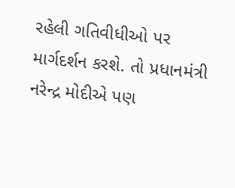રહેલી ગતિવીધીઓ પર માર્ગદર્શન કરશે. તો પ્રધાનમંત્રી નરેન્દ્ર મોદીએ પણ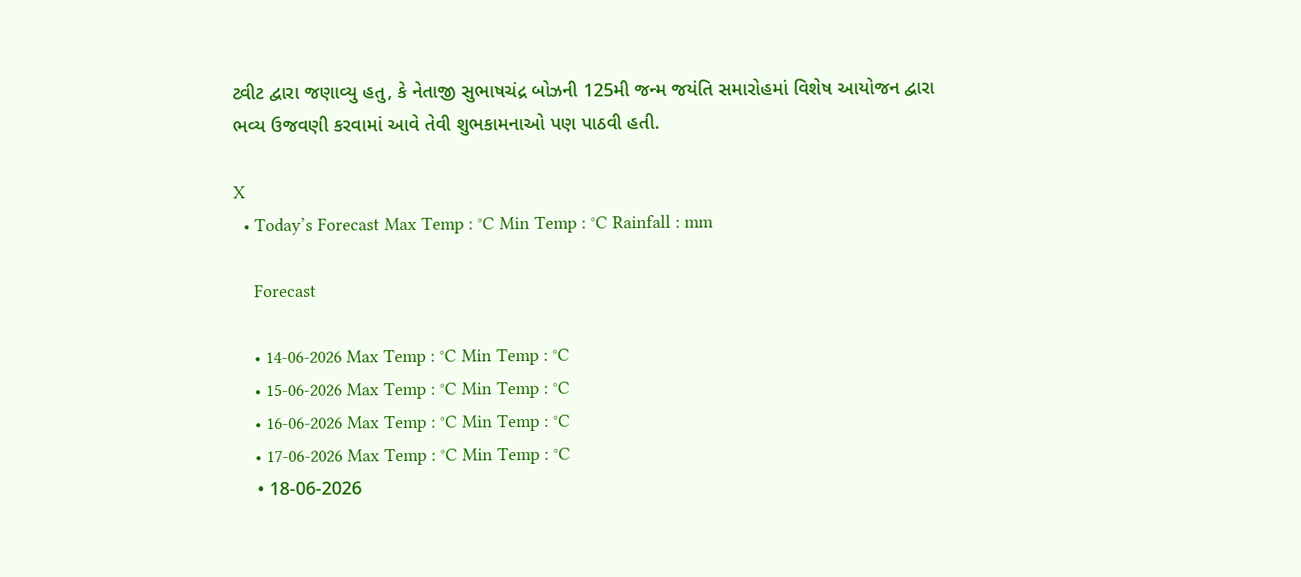ટ્વીટ દ્વારા જણાવ્યુ હતુ, કે નેતાજી સુભાષચંદ્ર બોઝની 125મી જન્મ જયંતિ સમારોહમાં વિશેષ આયોજન દ્વારા ભવ્ય ઉજવણી કરવામાં આવે તેવી શુભકામનાઓ પણ પાઠવી હતી.

X
  • Today’s Forecast Max Temp : °C Min Temp : °C Rainfall : mm

    Forecast

    • 14-06-2026 Max Temp : °C Min Temp : °C
    • 15-06-2026 Max Temp : °C Min Temp : °C
    • 16-06-2026 Max Temp : °C Min Temp : °C
    • 17-06-2026 Max Temp : °C Min Temp : °C
    • 18-06-2026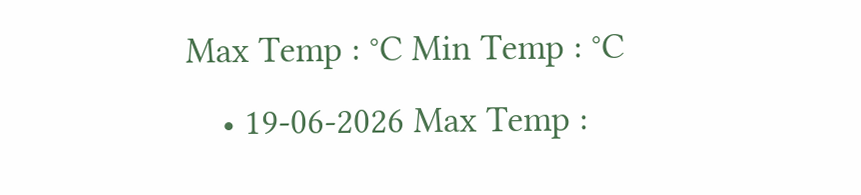Max Temp : °C Min Temp : °C
    • 19-06-2026 Max Temp :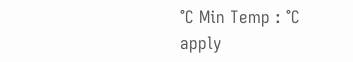°C Min Temp : °C
apply